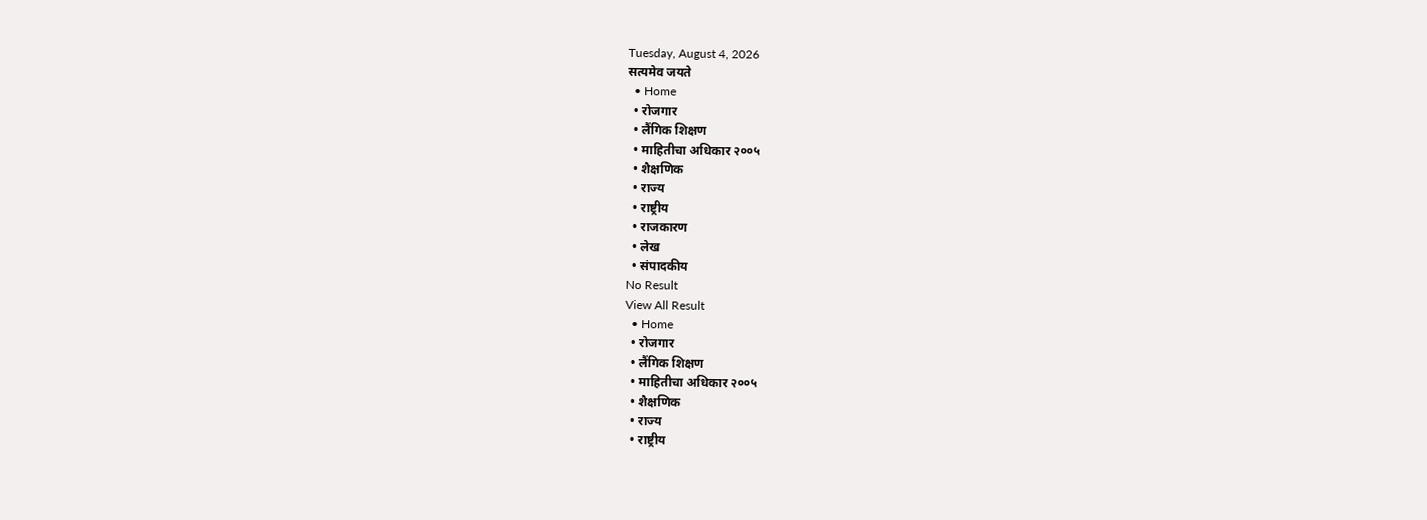Tuesday, August 4, 2026
सत्यमेव जयते
  • Home
  • रोजगार
  • लैंगिक शिक्षण
  • माहितीचा अधिकार २००५
  • शैक्षणिक
  • राज्य
  • राष्ट्रीय
  • राजकारण
  • लेख
  • संपादकीय
No Result
View All Result
  • Home
  • रोजगार
  • लैंगिक शिक्षण
  • माहितीचा अधिकार २००५
  • शैक्षणिक
  • राज्य
  • राष्ट्रीय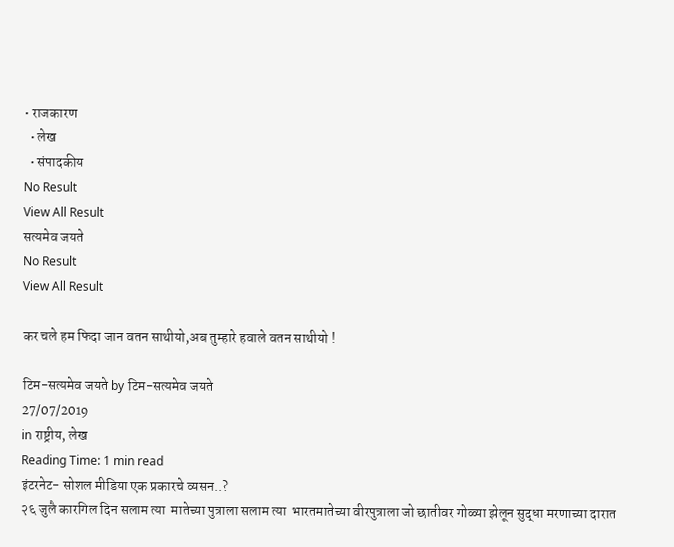• राजकारण
  • लेख
  • संपादकीय
No Result
View All Result
सत्यमेव जयते
No Result
View All Result

कर चले हम फिदा जान वतन साथीयो,अब तुम्हारे हवाले वतन साथीयो !

टिम-सत्यमेव जयते by टिम-सत्यमेव जयते
27/07/2019
in राष्ट्रीय, लेख
Reading Time: 1 min read
इंटरनेट- सोशल मीडिया एक प्रकारचे व्यसन..?
२६ जुलै कारगिल दिन सलाम त्या  मातेच्या पुत्राला सलाम त्या  भारतमातेच्या वीरपुत्राला जो छातीवर गोळ्या झेलून सुद्धा मरणाच्या दारात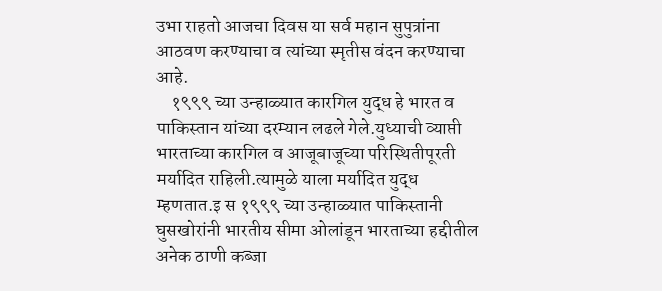उभा राहतो आजचा दिवस या सर्व महान सुपुत्रांना आठवण करण्याचा व त्यांच्या स्मृतीस वंदन करण्याचा आहे.
    १९९९ च्या उन्हाळ्यात कारगिल युद्ध हे भारत व पाकिस्तान यांच्या दरम्यान लढले गेले.युध्याची व्याप्ती भारताच्या कारगिल व आजूबाजूच्या परिस्थितीपूरती मर्यादित राहिली.त्यामुळे याला मर्यादित युद्ध म्हणतात.इ स १९९९ च्या उन्हाळ्यात पाकिस्तानी घुसखोरांनी भारतीय सीमा ओलांडून भारताच्या हद्दीतील अनेक ठाणी कब्जा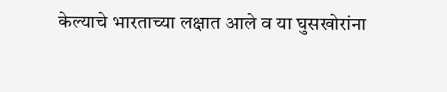केल्याचे भारताच्या लक्षात आले व या घुसखोरांना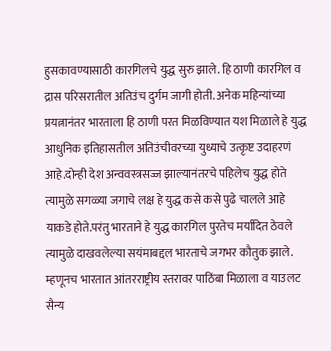हुसकावण्यासाठी कारगिलचे युद्ध सुरु झाले. हि ठाणी कारगिल व द्रास परिसरातील अतिउंच दुर्गम जागी होती. अनेक महिन्यांच्या प्रयत्नानंतर भारताला हि ठाणी परत मिळविण्यात यश मिळाले हे युद्ध आधुनिक इतिहासतील अतिउंचीवरच्या युध्याचे उत्कृष्ट उदाहरणं आहे.दोन्ही देश अन्ववस्त्रसज्ज झाल्यानंतरचे पहिलेच युद्ध होते त्यामुळे सगळ्या जगाचे लक्ष हे युद्ध कसे कसे पुढे चालले आहे याकडे होते.परंतु भारताने हे युद्ध कारगिल पुरतेच मर्यादित ठेवले त्यामुळे दाखवलेल्या सयंमाबद्दल भारताचे जगभर कौतुक झाले. म्हणूनच भारतात आंतरराष्ट्रीय स्तरावर पाठिंबा मिळाला व याउलट सैन्य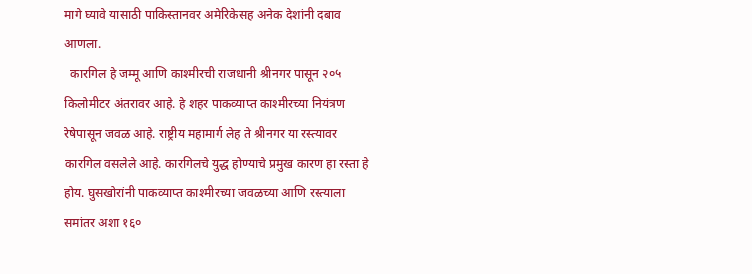मागे घ्यावे यासाठी पाकिस्तानवर अमेरिकेसह अनेक देशांनी दबाव आणला.
  कारगिल हे जम्मू आणि काश्मीरची राजधानी श्रीनगर पासून २०५ किलोमीटर अंतरावर आहे. हे शहर पाकव्याप्त काश्मीरच्या नियंत्रण रेषेपासून जवळ आहे. राष्ट्रीय महामार्ग लेह ते श्रीनगर या रस्त्यावर कारगिल वसलेले आहे. कारगिलचे युद्ध होण्याचे प्रमुख कारण हा रस्ता हे  होय. घुसखोरांनी पाकव्याप्त काश्मीरच्या जवळच्या आणि रस्त्याला समांतर अशा १६०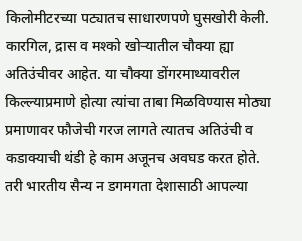किलोमीटरच्या पट्यातच साधारणपणे घुसखोरी केली. कारगिल, द्रास व मश्को खोऱ्यातील चौक्या ह्या अतिउंचीवर आहेत. या चौक्या डोंगरमाथ्यावरील किल्ल्याप्रमाणे होत्या त्यांचा ताबा मिळविण्यास मोठ्या प्रमाणावर फौजेची गरज लागते त्यातच अतिउंची व कडाक्याची थंडी हे काम अजूनच अवघड करत होते. तरी भारतीय सैन्य न डगमगता देशासाठी आपल्या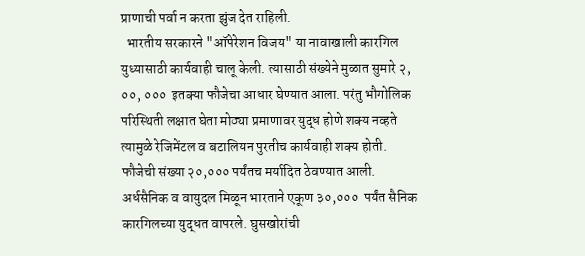प्राणाची पर्वा न करता झुंज देत राहिली.
  भारतीय सरकारने "ऑपेरेशन विजय" या नावाखाली कारगिल युध्यासाठी कार्यवाही चालू केली. त्यासाठी संख्येने मुळात सुमारे २, ००, ०००  इतक्या फौजेचा आधार घेण्यात आला. परंतु भौगोलिक परिस्थिती लक्षात घेता मोठ्या प्रमाणावर युद्ध होणे शक्य नव्हते त्यामुळे रेजिमेंटल व बटालियन पुरतीच कार्यवाही शक्य होती. फौजेची संख्या २०,००० पर्यंतच मर्यादित ठेवण्यात आली. अर्धसैनिक व वायुदल मिळून भारताने एकूण ३०,०००  पर्यंत सैनिक कारगिलच्या युद्धत वापरले. घुसखोरांची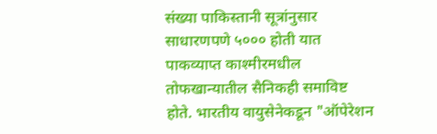संख्या पाकिस्तानी सूत्रांनुसार साधारणपणे ५००० होती यात पाकव्याप्त काश्मीरमधील तोफखान्यातील सैनिकही समाविष्ट होते. भारतीय वायुसेनेकडून "ऑपेरेशन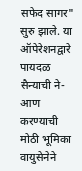सफेद सागर" सुरु झाले. या ऑपेरेशनद्वारे पायदळ सैन्याची ने-आण करण्याची मोठी भूमिका वायुसेनेने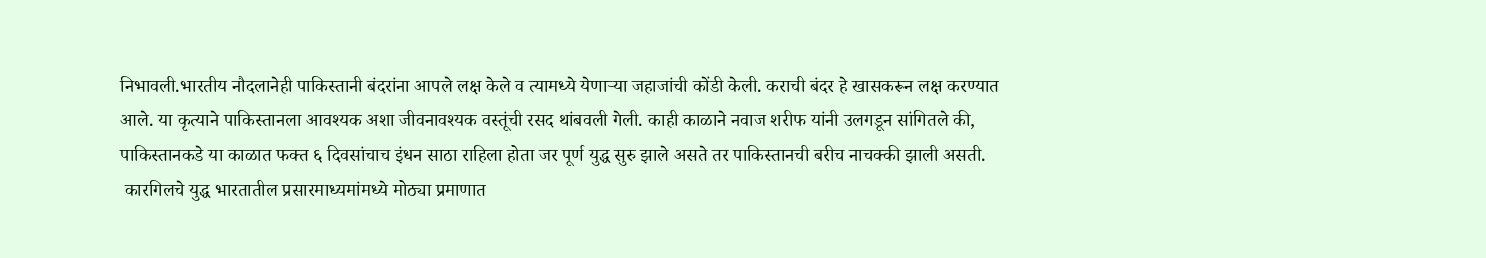निभावली.भारतीय नौदलानेही पाकिस्तानी बंदरांना आपले लक्ष केले व त्यामध्ये येणाऱ्या जहाजांची कोंडी केली. कराची बंदर हे खासकरून लक्ष करण्यात आले. या कृत्याने पाकिस्तानला आवश्यक अशा जीवनावश्यक वस्तूंची रसद थांबवली गेली. काही काळाने नवाज शरीफ यांनी उलगडून सांगितले की, पाकिस्तानकडे या काळात फक्त ६ दिवसांचाच इंधन साठा राहिला होता जर पूर्ण युद्ध सुरु झाले असते तर पाकिस्तानची बरीच नाचक्की झाली असती.
 कारगिलचे युद्ध भारतातील प्रसारमाध्यमांमध्ये मोठ्या प्रमाणात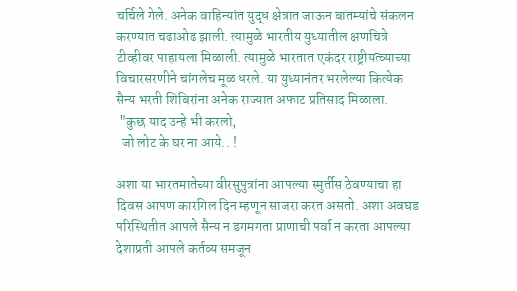चर्चिले गेले. अनेक वाहिन्यांत युद्ध क्षेत्रात जाऊन बातम्यांचे संकलन करण्यात चढाओढ झाली. त्यामुळे भारतीय युध्यातील क्षणचित्रे टीव्हीवर पाहायला मिळाली. त्यामुळे भारतात एकंदर राष्ट्रीयत्व्याच्या विचारसरणीने चांगलेच मूळ धरले. या युध्यानंतर भरलेल्या कित्येक सैन्य भरती शिबिरांना अनेक राज्यात अफाट प्रतिसाद मिळाला.
 "कुछ याद उन्हे भी करलो,
  जो लोट के घर ना आये.. !

अशा या भारतमातेच्या वीरसुपुत्रांना आपल्या स्मुर्तीस ठेवण्याचा हा दिवस आपण कारगिल दिन म्हणून साजरा करत असतो. अशा अवघड परिस्थितीत आपले सैन्य न डगमगता प्राणाची पर्वा न करता आपल्या देशाप्रती आपले कर्तव्य समजून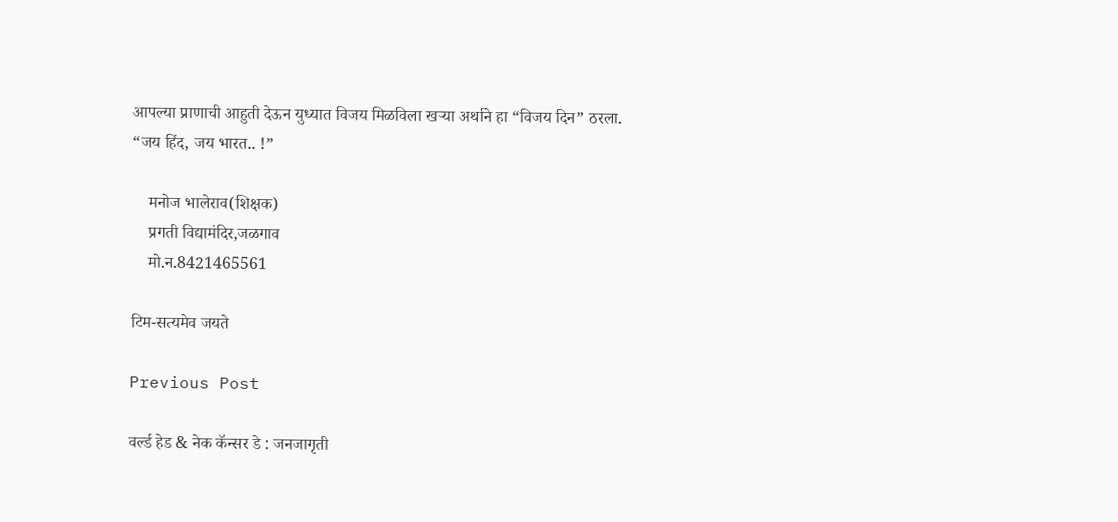आपल्या प्राणाची आहुती देऊन युध्यात विजय मिळविला खऱ्या अर्थाने हा “विजय दिन” ठरला.
“जय हिंद, जय भारत.. !”

    मनोज भालेराव(शिक्षक)
    प्रगती विद्यामंदिर,जळगाव
    मो.न.8421465561

टिम-सत्यमेव जयते

Previous Post

वर्ल्ड हेड & नेक कॅन्सर डे : जनजागृती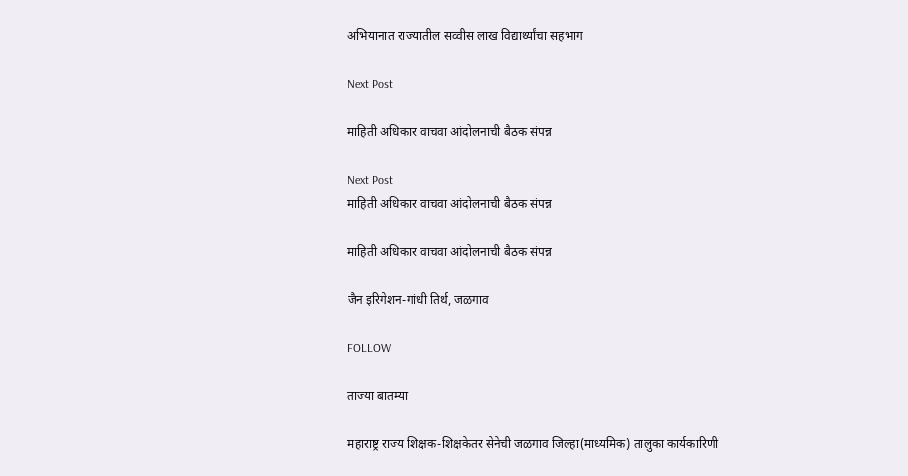अभियानात राज्यातील सव्वीस लाख विद्यार्थ्यांचा सहभाग

Next Post

माहिती अधिकार वाचवा आंदोलनाची बैठक संपन्न

Next Post
माहिती अधिकार वाचवा आंदोलनाची बैठक संपन्न

माहिती अधिकार वाचवा आंदोलनाची बैठक संपन्न

जैन इरिगेशन-गांधी तिर्थ, जळगाव

FOLLOW

ताज्या बातम्या

महाराष्ट्र राज्य शिक्षक-शिक्षकेतर सेनेची जळगाव जिल्हा(माध्यमिक) तालुका कार्यकारिणी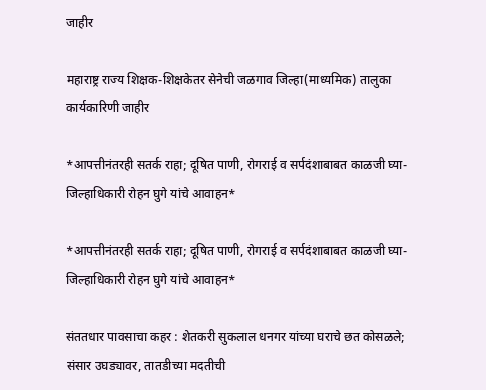जाहीर

महाराष्ट्र राज्य शिक्षक-शिक्षकेतर सेनेची जळगाव जिल्हा(माध्यमिक) तालुका कार्यकारिणी जाहीर

*आपत्तीनंतरही सतर्क राहा; दूषित पाणी, रोगराई व सर्पदंशाबाबत काळजी घ्या- जिल्हाधिकारी रोहन घुगे यांचे आवाहन*

*आपत्तीनंतरही सतर्क राहा; दूषित पाणी, रोगराई व सर्पदंशाबाबत काळजी घ्या- जिल्हाधिकारी रोहन घुगे यांचे आवाहन*

संततधार पावसाचा कहर : शेतकरी सुकलाल धनगर यांच्या घराचे छत कोसळले; संसार उघड्यावर, तातडीच्या मदतीची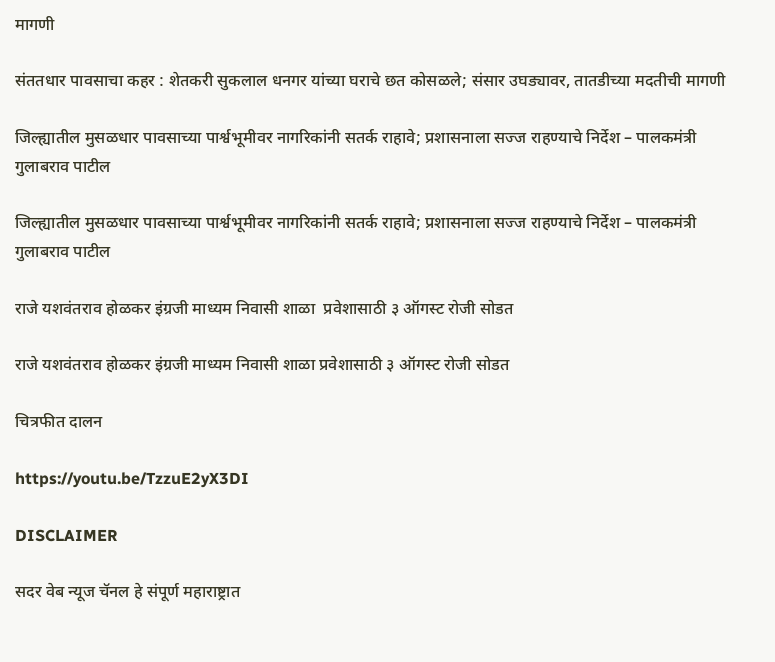मागणी

संततधार पावसाचा कहर : शेतकरी सुकलाल धनगर यांच्या घराचे छत कोसळले; संसार उघड्यावर, तातडीच्या मदतीची मागणी

जिल्ह्यातील मुसळधार पावसाच्या पार्श्वभूमीवर नागरिकांनी सतर्क राहावे; प्रशासनाला सज्ज राहण्याचे निर्देश – पालकमंत्री  गुलाबराव पाटील

जिल्ह्यातील मुसळधार पावसाच्या पार्श्वभूमीवर नागरिकांनी सतर्क राहावे; प्रशासनाला सज्ज राहण्याचे निर्देश – पालकमंत्री गुलाबराव पाटील

राजे यशवंतराव होळकर इंग्रजी माध्यम निवासी शाळा  प्रवेशासाठी ३ ऑगस्ट रोजी सोडत

राजे यशवंतराव होळकर इंग्रजी माध्यम निवासी शाळा प्रवेशासाठी ३ ऑगस्ट रोजी सोडत

चित्रफीत दालन

https://youtu.be/TzzuE2yX3DI

DISCLAIMER

सदर वेब न्यूज चॅनल हे संपूर्ण महाराष्ट्रात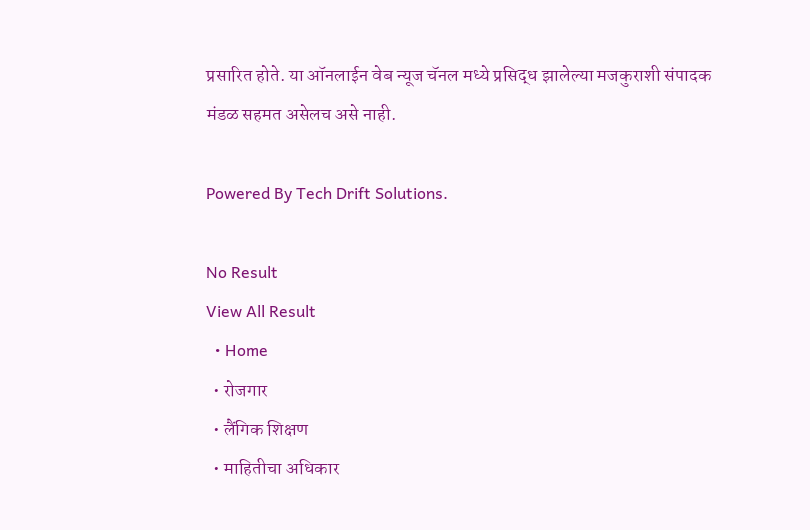प्रसारित होते. या ऑनलाईन वेब न्यूज चॅनल मध्ये प्रसिद्ध झालेल्या मजकुराशी संपादक मंडळ सहमत असेलच असे नाही.

Powered By Tech Drift Solutions.

No Result
View All Result
  • Home
  • रोजगार
  • लैंगिक शिक्षण
  • माहितीचा अधिकार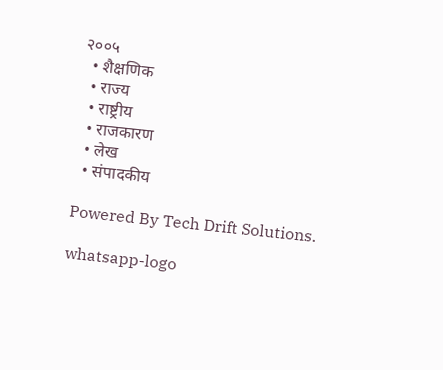२००५
  • शैक्षणिक
  • राज्य
  • राष्ट्रीय
  • राजकारण
  • लेख
  • संपादकीय

Powered By Tech Drift Solutions.

whatsapp-logo